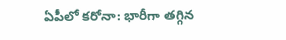ఏపీలో కరోనా: భారీగా తగ్గిన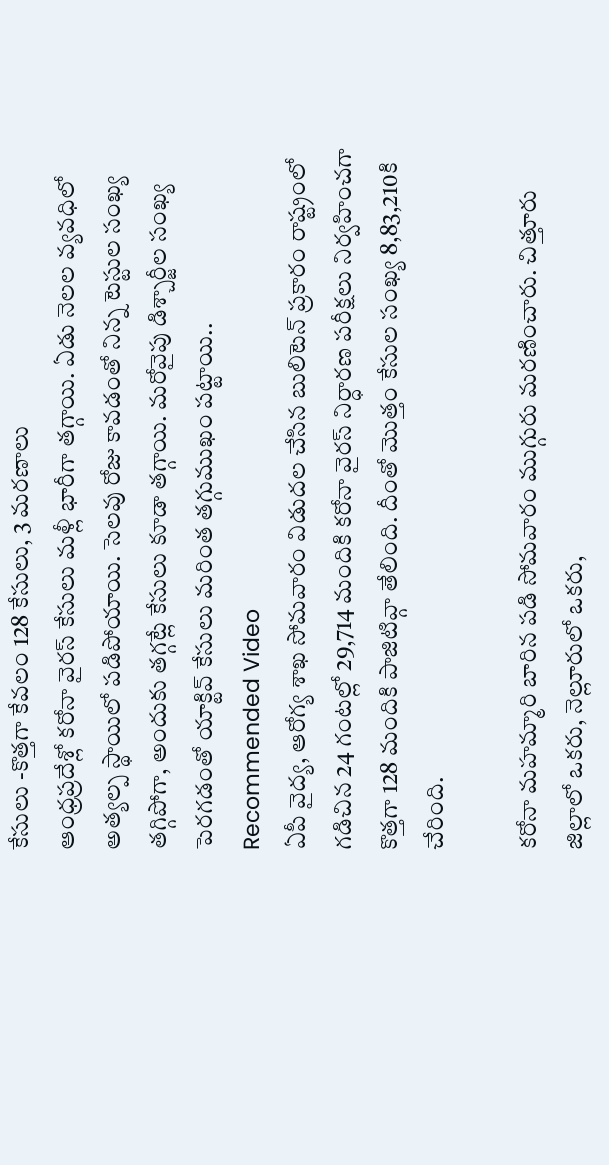కేసులు -కొత్తగా కేవలం 128 కేసులు, 3 మరణాలు
ఆంధ్రప్రదేశ్లో కరోనా వైరస్ కేసులు మళ్లీ భారీగా తగ్గాయి. ఏడు నెలల వ్యవధిలో అత్యల్ప స్థాయిలో పడిపోయాయి. సెలవు రోజు కావడంతో నిన్న టెస్టుల సంఖ్య తగ్గిపోగా, అందుకు తగ్గట్లే కేసులు కూడా తగ్గాయి. మరోవైపు డిశ్చార్జీల సంఖ్య పెరగడంతో యాక్టివ్ కేసులు మరింత తగ్గుముఖం పట్టాయి..
Recommended Video
ఏపీ వైద్య, ఆరోగ్య శాఖ సోమవారం విడుదల చేసిన బులిటెన్ ప్రకారం రాష్ట్రంలో గడిచిన 24 గంటల్లో 29,714 మందికి కరోనా వైరస్ నిర్ధారణ పరీక్షలు నిర్వహించగా కొత్తగా 128 మందికి పాజిటివ్గా తేలింది. దీంతో మొత్తం కేసుల సంఖ్య 8,83,210కి చేరింది.

కరోనా మహమ్మారి బారిన పడి సోమవారం ముగ్గురు మరణించారు. చిత్తూరు జిల్లాలో ఒకరు, నెల్లూరులో ఒకరు,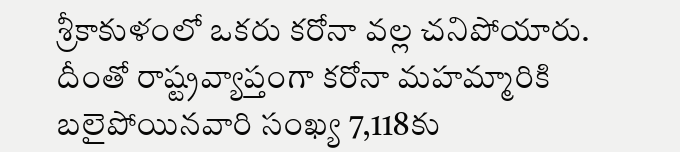శ్రీకాకుళంలో ఒకరు కరోనా వల్ల చనిపోయారు. దీంతో రాష్ట్రవ్యాప్తంగా కరోనా మహమ్మారికి బలైపోయినవారి సంఖ్య 7,118కు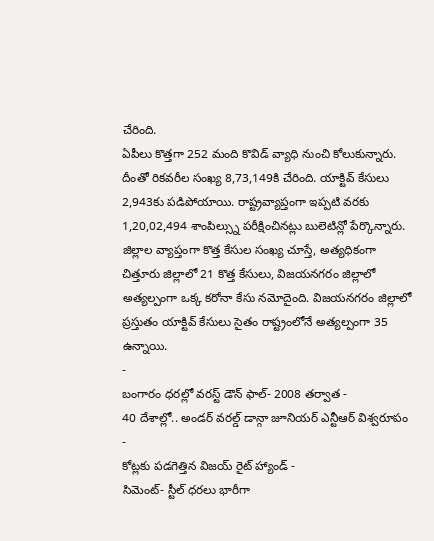చేరింది.
ఏపీలు కొత్తగా 252 మంది కొవిడ్ వ్యాధి నుంచి కోలుకున్నారు. దీంతో రికవరీల సంఖ్య 8,73,149కి చేరింది. యాక్టివ్ కేసులు 2,943కు పడిపోయాయి. రాష్ట్రవ్యాప్తంగా ఇప్పటి వరకు 1,20,02,494 శాంపిల్స్ను పరీక్షించినట్లు బులెటిన్లో పేర్కొన్నారు.
జిల్లాల వ్యాప్తంగా కొత్త కేసుల సంఖ్య చూస్తే, అత్యధికంగా చిత్తూరు జిల్లాలో 21 కొత్త కేసులు, విజయనగరం జిల్లాలో అత్యల్పంగా ఒక్క కరోనా కేసు నమోదైంది. విజయనగరం జిల్లాలో ప్రస్తుతం యాక్టివ్ కేసులు సైతం రాష్ట్రంలోనే అత్యల్పంగా 35 ఉన్నాయి.
-
బంగారం ధరల్లో వరస్ట్ డౌన్ ఫాల్- 2008 తర్వాత -
40 దేశాల్లో.. అండర్ వరల్డ్ డాన్గా జూనియర్ ఎన్టీఆర్ విశ్వరూపం -
కోట్లకు పడగెత్తిన విజయ్ రైట్ హ్యాండ్ -
సిమెంట్- స్టీల్ ధరలు భారీగా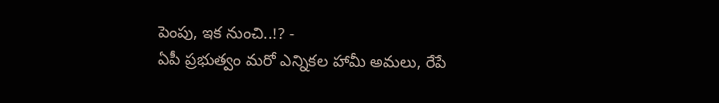పెంపు, ఇక నుంచి..!? -
ఏపీ ప్రభుత్వం మరో ఎన్నికల హామీ అమలు, రేపే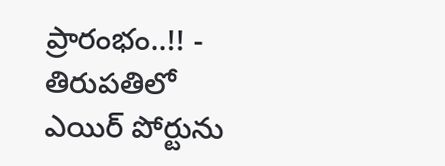ప్రారంభం..!! -
తిరుపతిలో ఎయిర్ పోర్టును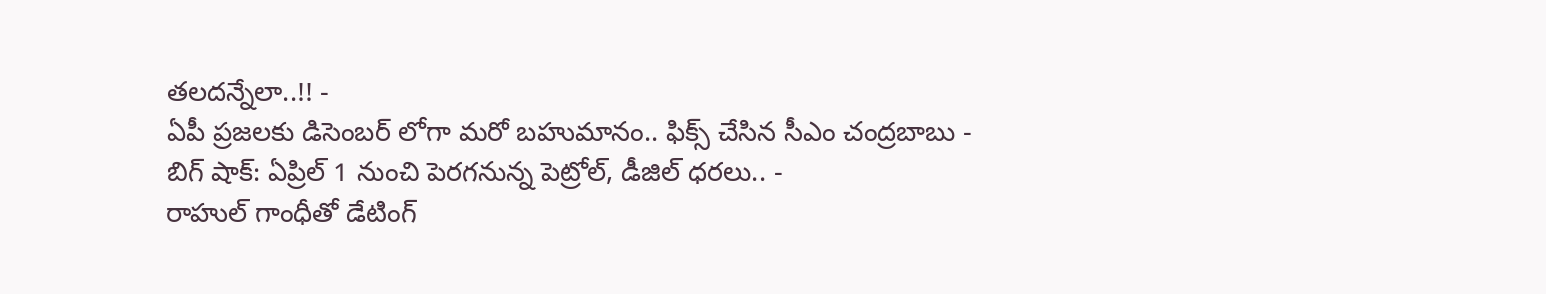తలదన్నేలా..!! -
ఏపీ ప్రజలకు డిసెంబర్ లోగా మరో బహుమానం.. ఫిక్స్ చేసిన సీఎం చంద్రబాబు -
బిగ్ షాక్: ఏప్రిల్ 1 నుంచి పెరగనున్న పెట్రోల్, డీజిల్ ధరలు.. -
రాహుల్ గాంధీతో డేటింగ్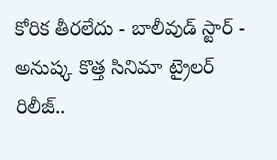కోరిక తీరలేదు - బాలీవుడ్ స్టార్ -
అనుష్క కొత్త సినిమా ట్రైలర్ రిలీజ్..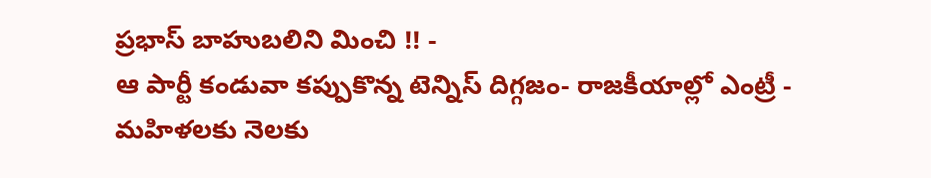ప్రభాస్ బాహుబలిని మించి !! -
ఆ పార్టీ కండువా కప్పుకొన్న టెన్నిస్ దిగ్గజం- రాజకీయాల్లో ఎంట్రీ -
మహిళలకు నెలకు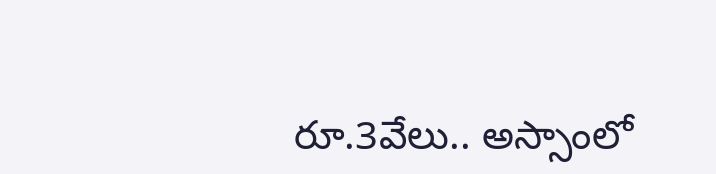రూ.3వేలు.. అస్సాంలో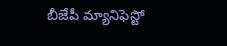బీజేపీ మ్యానిఫెస్టో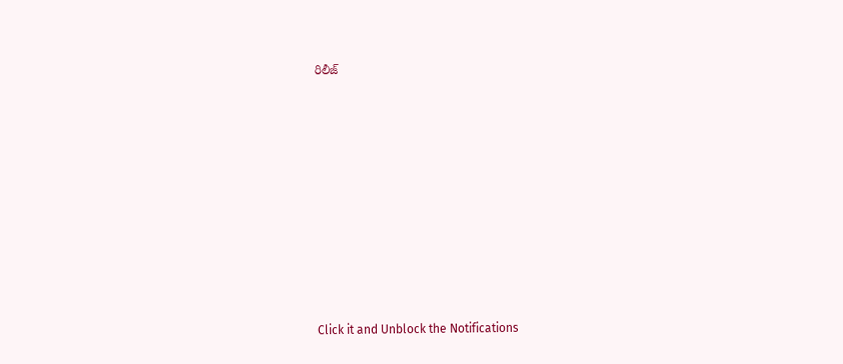రిలీజ్












Click it and Unblock the Notifications